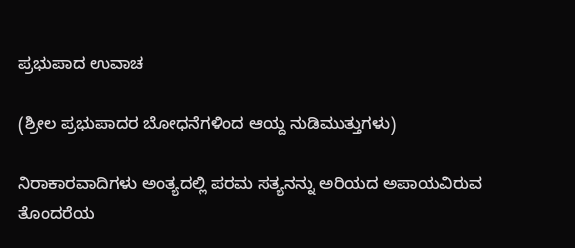ಪ್ರಭುಪಾದ ಉವಾಚ

(ಶ್ರೀಲ ಪ್ರಭುಪಾದರ ಬೋಧನೆಗಳಿಂದ ಆಯ್ದ ನುಡಿಮುತ್ತುಗಳು)

ನಿರಾಕಾರವಾದಿಗಳು ಅಂತ್ಯದಲ್ಲಿ ಪರಮ ಸತ್ಯನನ್ನು ಅರಿಯದ ಅಪಾಯವಿರುವ ತೊಂದರೆಯ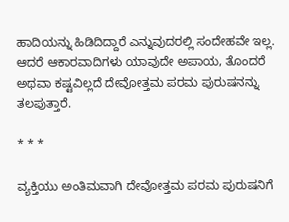ಹಾದಿಯನ್ನು ಹಿಡಿದಿದ್ದಾರೆ ಎನ್ನುವುದರಲ್ಲಿ ಸಂದೇಹವೇ ಇಲ್ಲ. ಆದರೆ ಆಕಾರವಾದಿಗಳು ಯಾವುದೇ ಅಪಾಯ, ತೊಂದರೆ ಅಥವಾ ಕಷ್ಟವಿಲ್ಲದೆ ದೇವೋತ್ತಮ ಪರಮ ಪುರುಷನನ್ನು ತಲಪುತ್ತಾರೆ.

* * *

ವ್ಯಕ್ತಿಯು ಅಂತಿಮವಾಗಿ ದೇವೋತ್ತಮ ಪರಮ ಪುರುಷನಿಗೆ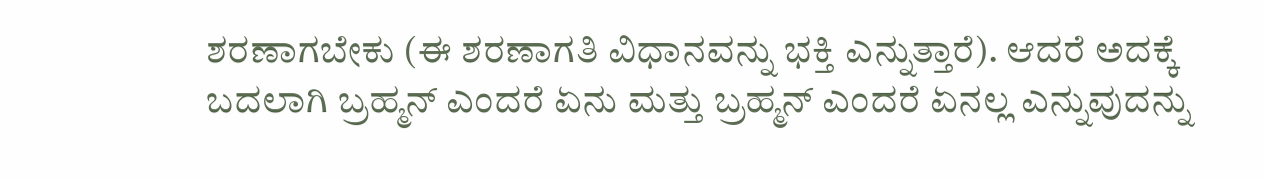ಶರಣಾಗಬೇಕು (ಈ ಶರಣಾಗತಿ ವಿಧಾನವನ್ನು ಭಕ್ತಿ ಎನ್ನುತ್ತಾರೆ). ಆದರೆ ಅದಕ್ಕೆ ಬದಲಾಗಿ ಬ್ರಹ್ಮನ್‌ ಎಂದರೆ ಏನು ಮತ್ತು ಬ್ರಹ್ಮನ್‌ ಎಂದರೆ ಏನಲ್ಲ ಎನ್ನುವುದನ್ನು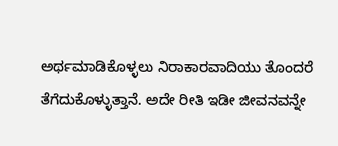ಅರ್ಥಮಾಡಿಕೊಳ್ಳಲು ನಿರಾಕಾರವಾದಿಯು ತೊಂದರೆ ತೆಗೆದುಕೊಳ್ಳುತ್ತಾನೆ. ಅದೇ ರೀತಿ ಇಡೀ ಜೀವನವನ್ನೇ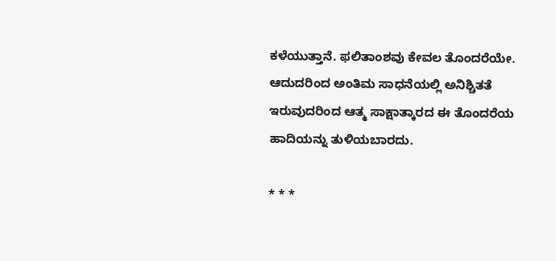ಕಳೆಯುತ್ತಾನೆ. ಫಲಿತಾಂಶವು ಕೇವಲ ತೊಂದರೆಯೇ. ಆದುದರಿಂದ ಅಂತಿಮ ಸಾಧನೆಯಲ್ಲಿ ಅನಿಶ್ಚಿತತೆ ಇರುವುದರಿಂದ ಆತ್ಮ ಸಾಕ್ಷಾತ್ಕಾರದ ಈ ತೊಂದರೆಯ ಹಾದಿಯನ್ನು ತುಳಿಯಬಾರದು.

* * *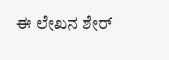ಈ ಲೇಖನ ಶೇರ್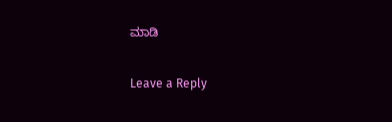ಮಾಡಿ

Leave a Reply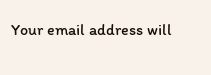Your email address will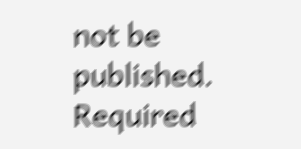not be published. Required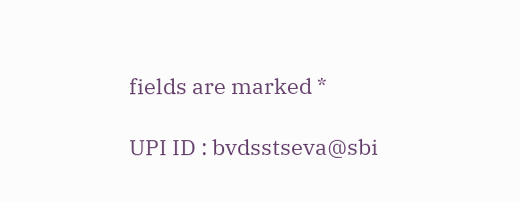fields are marked *

UPI ID : bvdsstseva@sbi